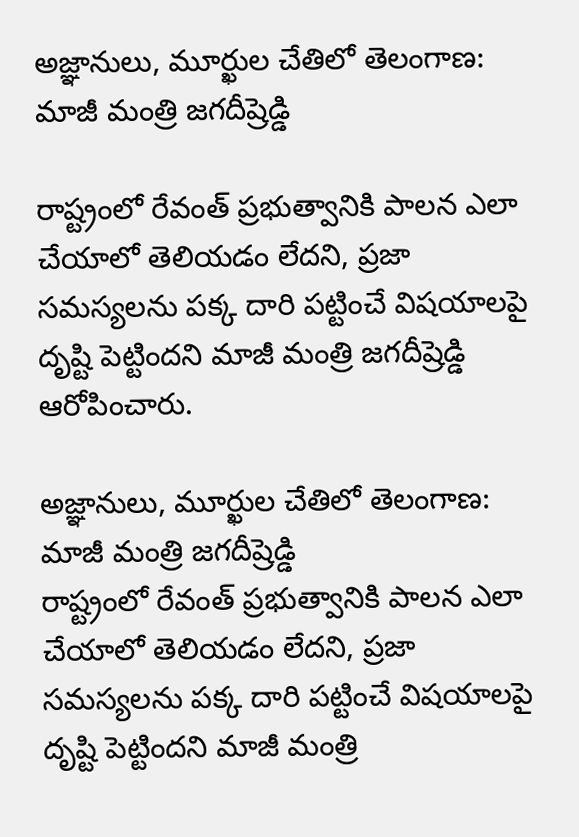అజ్ఞానులు, మూర్ఖుల చేతిలో తెలంగాణ: మాజీ మంత్రి జగదీష్రెడ్డి

రాష్ట్రంలో రేవంత్ ప్రభుత్వానికి పాలన ఎలా చేయాలో తెలియడం లేదని, ప్రజా సమస్యలను పక్క దారి పట్టించే విషయాలపై దృష్టి పెట్టిందని మాజీ మంత్రి జగదీష్రెడ్డి ఆరోపించారు.

అజ్ఞానులు, మూర్ఖుల చేతిలో తెలంగాణ: మాజీ మంత్రి జగదీష్రెడ్డి
రాష్ట్రంలో రేవంత్ ప్రభుత్వానికి పాలన ఎలా చేయాలో తెలియడం లేదని, ప్రజా సమస్యలను పక్క దారి పట్టించే విషయాలపై దృష్టి పెట్టిందని మాజీ మంత్రి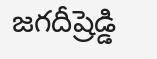జగదీష్రెడ్డి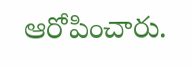ఆరోపించారు.